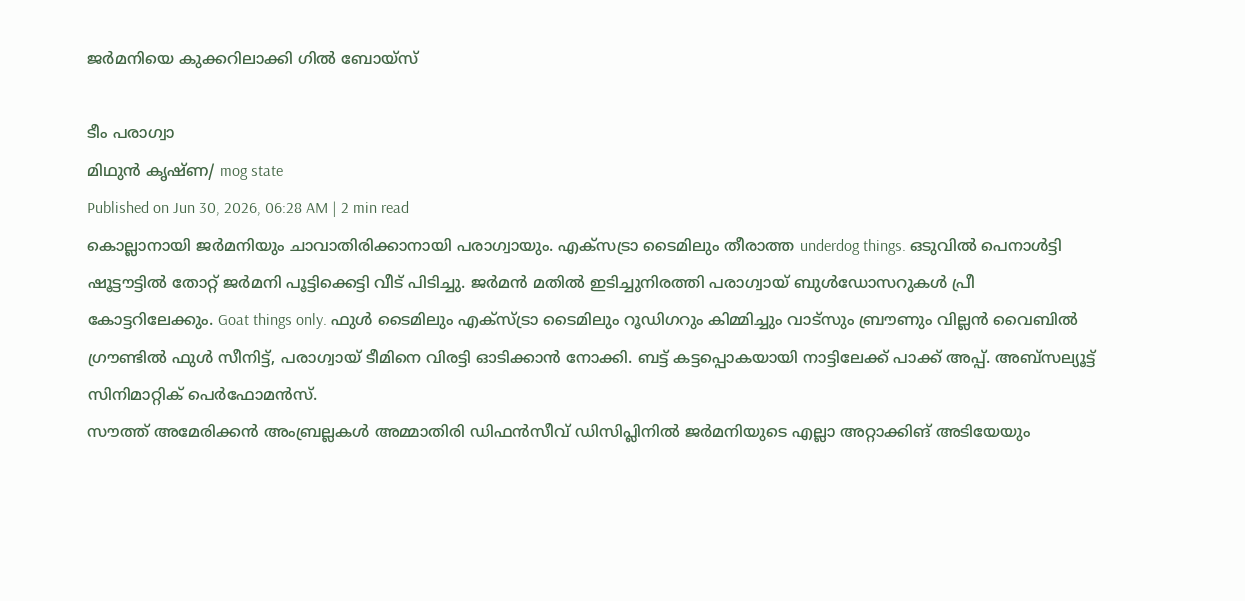ജർമനിയെ കുക്കറിലാക്കി ഗിൽ ബോയ്സ്

ടീം പരാഗ്വാ
മിഥുൻ കൃഷ്ണ/ mog state
Published on Jun 30, 2026, 06:28 AM | 2 min read
കൊല്ലാനായി ജർമനിയും ചാവാതിരിക്കാനായി പരാഗ്വായും. എക്സട്രാ ടൈമിലും തീരാത്ത underdog things. ഒടുവിൽ പെനാൾട്ടി ഷൂട്ടൗട്ടിൽ തോറ്റ് ജർമനി പൂട്ടിക്കെട്ടി വീട് പിടിച്ചു. ജർമൻ മതിൽ ഇടിച്ചുനിരത്തി പരാഗ്വായ് ബുൾഡോസറുകൾ പ്രീ കോട്ടറിലേക്കും. Goat things only. ഫുൾ ടൈമിലും എക്സ്ട്രാ ടൈമിലും റൂഡിഗറും കിമ്മിച്ചും വാട്സും ബ്രൗണും വില്ലൻ വൈബിൽ ഗ്രൗണ്ടിൽ ഫുൾ സീനിട്ട്, പരാഗ്വായ് ടീമിനെ വിരട്ടി ഓടിക്കാൻ നോക്കി. ബട്ട് കട്ടപ്പൊകയായി നാട്ടിലേക്ക് പാക്ക് അപ്പ്. അബ്സല്യൂട്ട് സിനിമാറ്റിക് പെർഫോമൻസ്.
സൗത്ത് അമേരിക്കൻ അംബ്രല്ലകൾ അമ്മാതിരി ഡിഫൻസീവ് ഡിസിപ്ലിനിൽ ജർമനിയുടെ എല്ലാ അറ്റാക്കിങ് അടിയേയും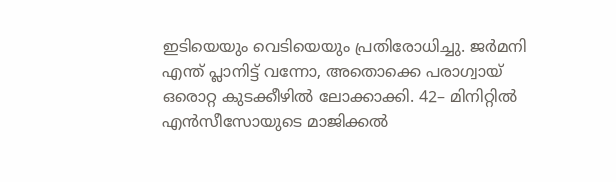ഇടിയെയും വെടിയെയും പ്രതിരോധിച്ചു. ജർമനി എന്ത് പ്ലാനിട്ട് വന്നോ, അതൊക്കെ പരാഗ്വായ് ഒരൊറ്റ കുടക്കീഴിൽ ലോക്കാക്കി. 42– മിനിറ്റിൽ എൻസീസോയുടെ മാജിക്കൽ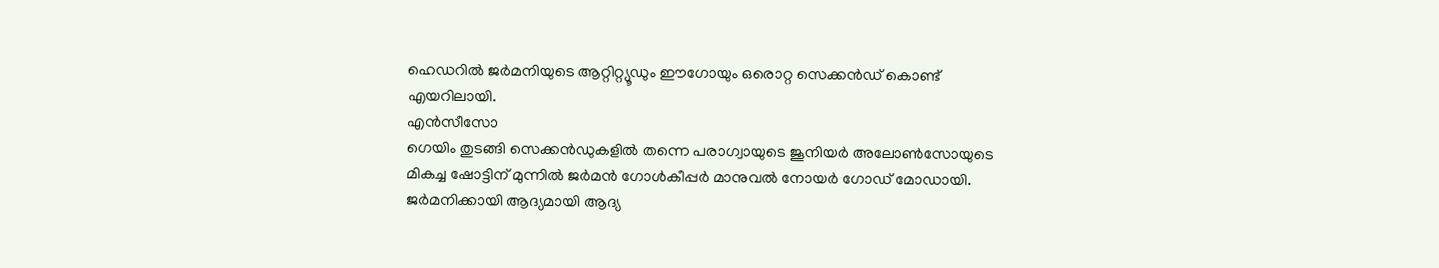ഹെഡറിൽ ജർമനിയുടെ ആറ്റിറ്റ്യൂഡും ഈഗോയും ഒരൊറ്റ സെക്കൻഡ് കൊണ്ട് എയറിലായി.
എൻസീസോ
ഗെയിം തുടങ്ങി സെക്കൻഡുകളിൽ തന്നെ പരാഗ്വായുടെ ജൂനിയർ അലോൺസോയുടെ മികച്ച ഷോട്ടിന് മുന്നിൽ ജർമൻ ഗോൾകീപ്പർ മാനുവൽ നോയർ ഗോഡ് മോഡായി. ജർമനിക്കായി ആദ്യമായി ആദ്യ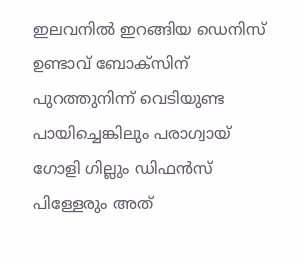ഇലവനിൽ ഇറങ്ങിയ ഡെനിസ് ഉണ്ടാവ് ബോക്സിന് പുറത്തുനിന്ന് വെടിയുണ്ട പായിച്ചെങ്കിലും പരാഗ്വായ് ഗോളി ഗില്ലും ഡിഫൻസ് പിള്ളേരും അത്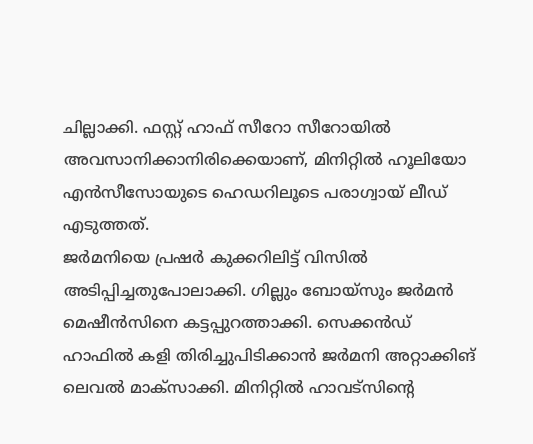ചില്ലാക്കി. ഫസ്റ്റ് ഹാഫ് സീറോ സീറോയിൽ അവസാനിക്കാനിരിക്കെയാണ്, മിനിറ്റിൽ ഹൂലിയോ എൻസീസോയുടെ ഹെഡറിലൂടെ പരാഗ്വായ് ലീഡ് എടുത്തത്.
ജർമനിയെ പ്രഷർ കുക്കറിലിട്ട് വിസിൽ അടിപ്പിച്ചതുപോലാക്കി. ഗില്ലും ബോയ്സും ജർമൻ മെഷീൻസിനെ കട്ടപ്പുറത്താക്കി. സെക്കൻഡ് ഹാഫിൽ കളി തിരിച്ചുപിടിക്കാൻ ജർമനി അറ്റാക്കിങ് ലെവൽ മാക്സാക്കി. മിനിറ്റിൽ ഹാവട്സിന്റെ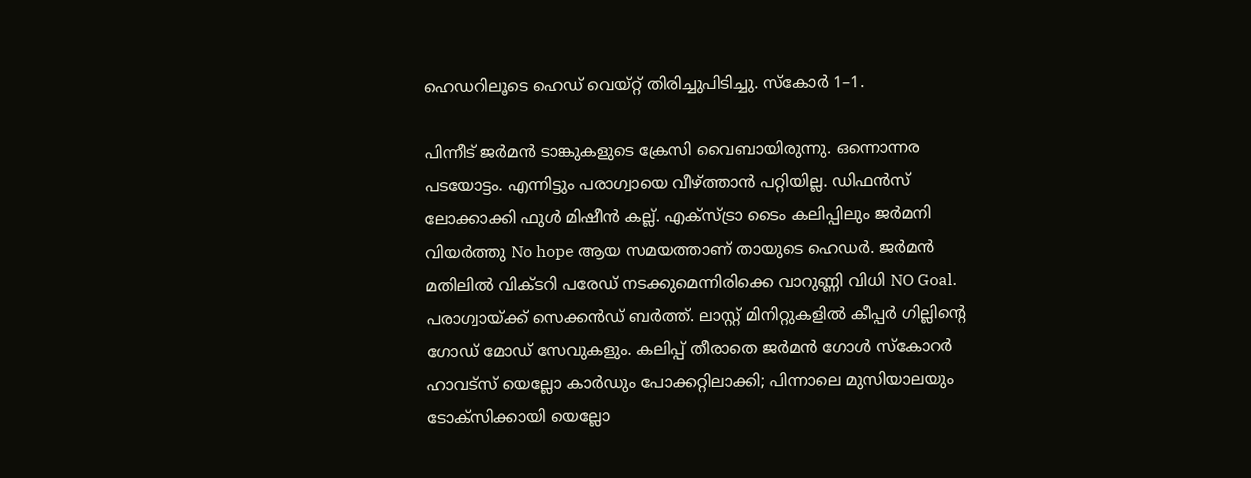ഹെഡറിലൂടെ ഹെഡ് വെയ്റ്റ് തിരിച്ചുപിടിച്ചു. സ്കോർ 1–1.

പിന്നീട് ജർമൻ ടാങ്കുകളുടെ ക്രേസി വൈബായിരുന്നു. ഒന്നൊന്നര പടയോട്ടം. എന്നിട്ടും പരാഗ്വായെ വീഴ്ത്താൻ പറ്റിയില്ല. ഡിഫൻസ് ലോക്കാക്കി ഫുൾ മിഷീൻ കല്ല്. എക്സ്ട്രാ ടൈം കലിപ്പിലും ജർമനി വിയർത്തു No hope ആയ സമയത്താണ് തായുടെ ഹെഡർ. ജർമൻ മതിലിൽ വിക്ടറി പരേഡ് നടക്കുമെന്നിരിക്കെ വാറുണ്ണി വിധി NO Goal. പരാഗ്വായ്ക്ക് സെക്കൻഡ് ബർത്ത്. ലാസ്റ്റ് മിനിറ്റുകളിൽ കീപ്പർ ഗില്ലിന്റെ ഗോഡ് മോഡ് സേവുകളും. കലിപ്പ് തീരാതെ ജർമൻ ഗോൾ സ്കോറർ ഹാവട്സ് യെല്ലോ കാർഡും പോക്കറ്റിലാക്കി; പിന്നാലെ മുസിയാലയും ടോക്സിക്കായി യെല്ലോ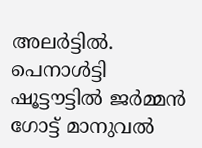അലർട്ടിൽ.
പെനാൾട്ടി ഷൂട്ടൗട്ടിൽ ജർമ്മൻ ഗോട്ട് മാനുവൽ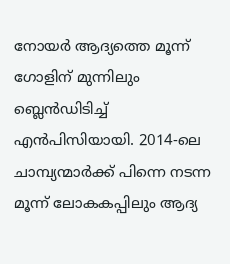നോയർ ആദ്യത്തെ മൂന്ന് ഗോളിന് മുന്നിലും ബ്ലെൻഡിടിച്ച് എൻപിസിയായി. 2014-ലെ ചാമ്പ്യന്മാർക്ക് പിന്നെ നടന്ന മൂന്ന് ലോകകപ്പിലും ആദ്യ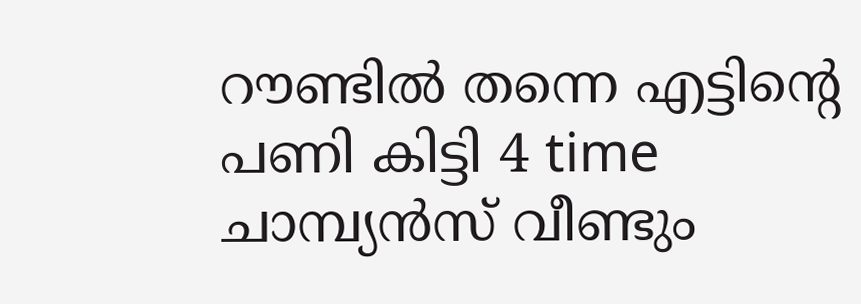റൗണ്ടിൽ തന്നെ എട്ടിന്റെ പണി കിട്ടി 4 time ചാമ്പ്യൻസ് വീണ്ടും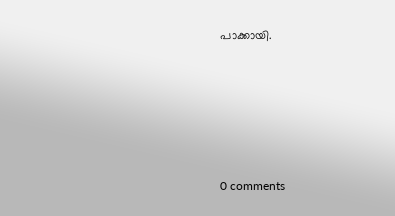പാക്കായി.









0 comments